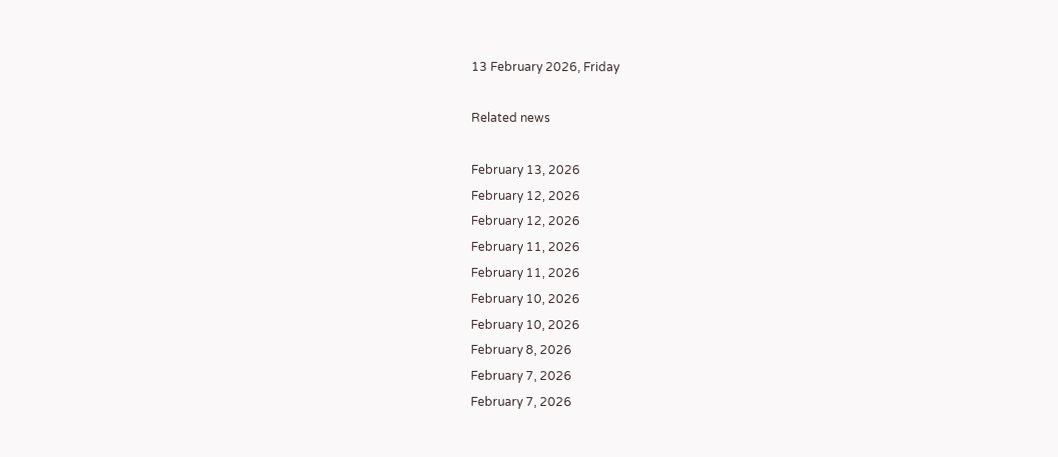13 February 2026, Friday

Related news

February 13, 2026
February 12, 2026
February 12, 2026
February 11, 2026
February 11, 2026
February 10, 2026
February 10, 2026
February 8, 2026
February 7, 2026
February 7, 2026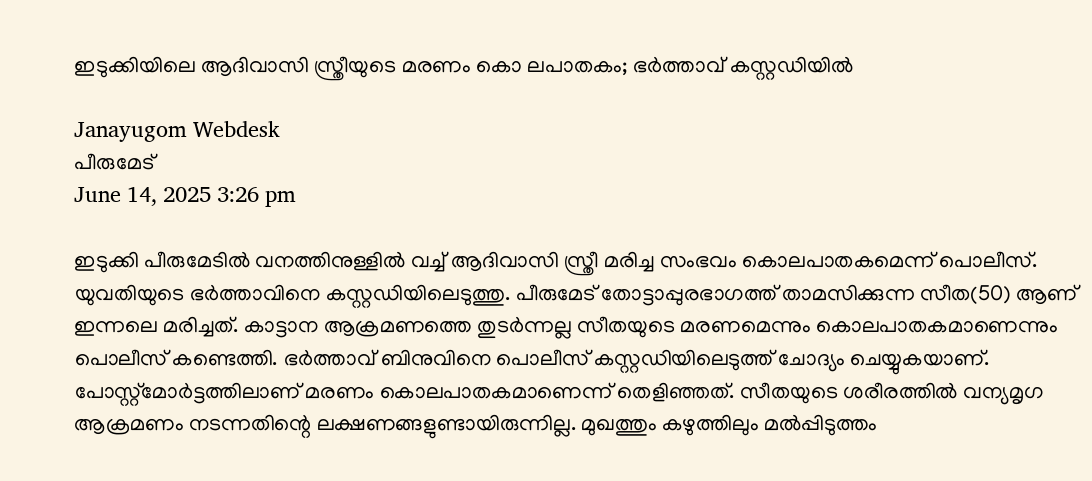ഇടുക്കിയിലെ ആദിവാസി സ്ത്രീയുടെ മരണം കൊ ലപാതകം; ഭർത്താവ് കസ്റ്റഡിയില്‍

Janayugom Webdesk
പീരുമേട്
June 14, 2025 3:26 pm

ഇടുക്കി പീരുമേടിൽ വനത്തിനുള്ളിൽ വച്ച് ആദിവാസി സ്ത്രീ മരിച്ച സംഭവം കൊലപാതകമെന്ന് പൊലീസ്. യുവതിയുടെ ഭർത്താവിനെ കസ്റ്റഡിയിലെടുത്തു. പീരുമേട് തോട്ടാപ്പുരഭാഗത്ത് താമസിക്കുന്ന സീത(50) ആണ് ഇന്നലെ മരിച്ചത്. കാട്ടാന ആക്രമണത്തെ തുടർന്നല്ല സീതയുടെ മരണമെന്നും കൊലപാതകമാണെന്നും പൊലീസ് കണ്ടെത്തി. ഭർത്താവ് ബിനുവിനെ പൊലീസ് കസ്റ്റഡിയിലെടുത്ത് ചോദ്യം ചെയ്യുകയാണ്. പോസ്റ്റ്മോർട്ടത്തിലാണ് മരണം കൊലപാതകമാണെന്ന് തെളിഞ്ഞത്. സീതയുടെ ശരീരത്തിൽ വന്യമൃഗ ആക്രമണം നടന്നതിന്റെ ലക്ഷണങ്ങളുണ്ടായിരുന്നില്ല. മുഖത്തും കഴുത്തിലും മൽപ്പിടുത്തം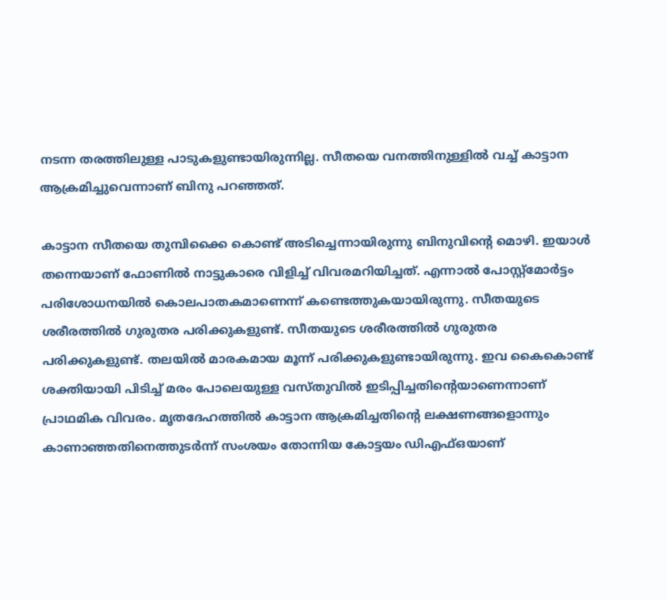നടന്ന തരത്തിലുള്ള പാടുകളുണ്ടായിരുന്നില്ല. സീതയെ വനത്തിനുള്ളിൽ വച്ച് കാട്ടാന ആക്രമിച്ചുവെന്നാണ് ബിനു പറഞ്ഞത്.

കാട്ടാന സീതയെ തുമ്പിക്കൈ കൊണ്ട് അടിച്ചെന്നായിരുന്നു ബിനുവിന്റെ മൊഴി. ഇയാൾ തന്നെയാണ് ഫോണിൽ നാട്ടുകാരെ വിളിച്ച് വിവരമറിയിച്ചത്. എന്നാൽ പോസ്റ്റ്മോർട്ടം പരിശോധനയിൽ കൊലപാതകമാണെന്ന് കണ്ടെത്തുകയായിരുന്നു. സീതയുടെ ശരീരത്തിൽ ഗുരുതര പരിക്കുകളുണ്ട്. സീതയുടെ ശരീരത്തിൽ ഗുരുതര പരിക്കുകളുണ്ട്. തലയിൽ മാരകമായ മൂന്ന് പരിക്കുകളുണ്ടായിരുന്നു. ഇവ കൈകൊണ്ട് ശക്തിയായി പിടിച്ച് മരം പോലെയുള്ള വസ്തുവിൽ ഇടിപ്പിച്ചതിന്റെയാണെന്നാണ് പ്രാഥമിക വിവരം. മൃതദേഹത്തിൽ കാട്ടാന ആക്രമിച്ചതിന്റെ ലക്ഷണങ്ങളൊന്നും കാണാഞ്ഞതിനെത്തുടർന്ന് സംശയം തോന്നിയ കോട്ടയം ഡിഎഫ്ഒയാണ്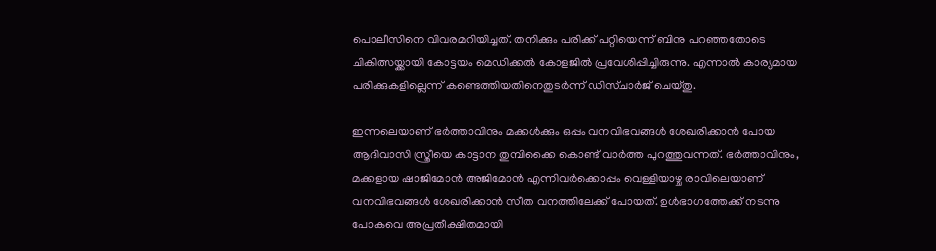പൊലീസിനെ വിവരമറിയിച്ചത്. തനിക്കും പരിക്ക് പറ്റിയെന്ന് ബിനു പറഞ്ഞതോടെ ചികിത്സയ്ക്കായി കോട്ടയം മെഡിക്കൽ കോളജിൽ പ്രവേശിപ്പിച്ചിരുന്നു. എന്നാൽ കാര്യമായ പരിക്കുകളില്ലെന്ന് കണ്ടെത്തിയതിനെതുടർന്ന് ഡിസ്ചാർജ് ചെയ്തു.

ഇന്നലെയാണ് ഭർത്താവിനും മക്കൾക്കും ഒപ്പം വനവിഭവങ്ങൾ ശേഖരിക്കാൻ പോയ ആദിവാസി സ്ത്രീയെ കാട്ടാന തുമ്പിക്കൈ കൊണ്ട് വാർത്ത പുറത്തുവന്നത്. ഭർത്താവിനും, മക്കളായ ഷാജിമോൻ അജിമോൻ എന്നിവർക്കൊപ്പം വെള്ളിയാഴ്ച രാവിലെയാണ് വനവിഭവങ്ങൾ ശേഖരിക്കാൻ സീത വനത്തിലേക്ക് പോയത്. ഉൾഭാഗത്തേക്ക് നടന്നു പോകവെ അപ്രതീക്ഷിതമായി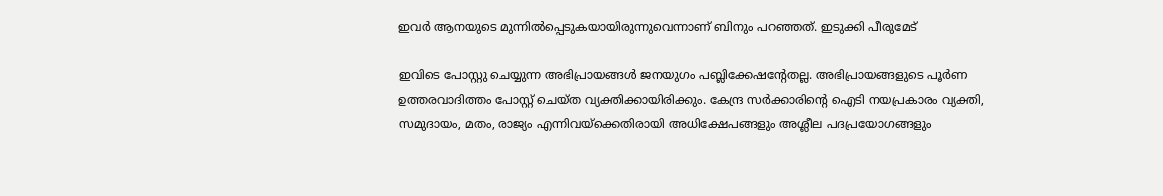ഇവർ ആനയുടെ മുന്നിൽപ്പെടുകയായിരുന്നുവെന്നാണ് ബിനും പറഞ്ഞത്. ഇടുക്കി പീരുമേട്

ഇവിടെ പോസ്റ്റു ചെയ്യുന്ന അഭിപ്രായങ്ങള്‍ ജനയുഗം പബ്ലിക്കേഷന്റേതല്ല. അഭിപ്രായങ്ങളുടെ പൂര്‍ണ ഉത്തരവാദിത്തം പോസ്റ്റ് ചെയ്ത വ്യക്തിക്കായിരിക്കും. കേന്ദ്ര സര്‍ക്കാരിന്റെ ഐടി നയപ്രകാരം വ്യക്തി, സമുദായം, മതം, രാജ്യം എന്നിവയ്‌ക്കെതിരായി അധിക്ഷേപങ്ങളും അശ്ലീല പദപ്രയോഗങ്ങളും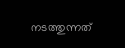നടത്തുന്നത്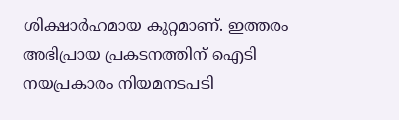ശിക്ഷാര്‍ഹമായ കുറ്റമാണ്. ഇത്തരം അഭിപ്രായ പ്രകടനത്തിന് ഐടി നയപ്രകാരം നിയമനടപടി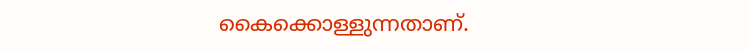കൈക്കൊള്ളുന്നതാണ്.